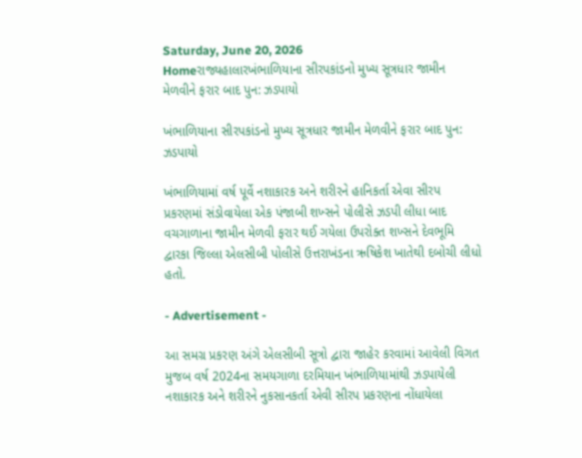Saturday, June 20, 2026
Homeરાજ્યહાલારખંભાળિયાના સીરપકાંડનો મુખ્ય સૂત્રધાર જામીન મેળવીને ફરાર બાદ પુન: ઝડપાયો

ખંભાળિયાના સીરપકાંડનો મુખ્ય સૂત્રધાર જામીન મેળવીને ફરાર બાદ પુન: ઝડપાયો

ખંભાળિયામાં વર્ષ પૂર્વે નશાકારક અને શરીરને હાનિકર્તા એવા સીરપ પ્રકરણમાં સંડોવાયેલા એક પંજાબી શખ્સને પોલીસે ઝડપી લીધા બાદ વચગાળાના જામીન મેળવી ફરાર થઈ ગયેલા ઉપરોક્ત શખ્સને દેવભૂમિ દ્વારકા જિલ્લા એલસીબી પોલીસે ઉત્તરાખંડના ઋષિકેશ ખાતેથી દબોચી લીધો હતો.

- Advertisement -

આ સમગ્ર પ્રકરણ અંગે એલસીબી સૂત્રો દ્વારા જાહેર કરવામાં આવેલી વિગત મુજબ વર્ષ 2024ના સમયગાળા દરમિયાન ખંભાળિયામાંથી ઝડપાયેલી નશાકારક અને શરીરને નુકસાનકર્તા એવી સીરપ પ્રકરણના નોંધાયેલા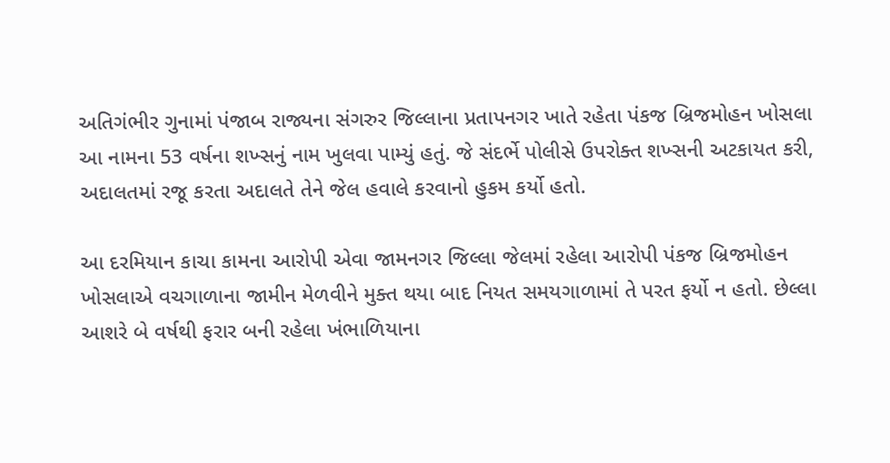અતિગંભીર ગુનામાં પંજાબ રાજ્યના સંગરુર જિલ્લાના પ્રતાપનગર ખાતે રહેતા પંકજ બ્રિજમોહન ખોસલા આ નામના 53 વર્ષના શખ્સનું નામ ખુલવા પામ્યું હતું. જે સંદર્ભે પોલીસે ઉપરોક્ત શખ્સની અટકાયત કરી, અદાલતમાં રજૂ કરતા અદાલતે તેને જેલ હવાલે કરવાનો હુકમ કર્યો હતો.

આ દરમિયાન કાચા કામના આરોપી એવા જામનગર જિલ્લા જેલમાં રહેલા આરોપી પંકજ બ્રિજમોહન ખોસલાએ વચગાળાના જામીન મેળવીને મુક્ત થયા બાદ નિયત સમયગાળામાં તે પરત ફર્યો ન હતો. છેલ્લા આશરે બે વર્ષથી ફરાર બની રહેલા ખંભાળિયાના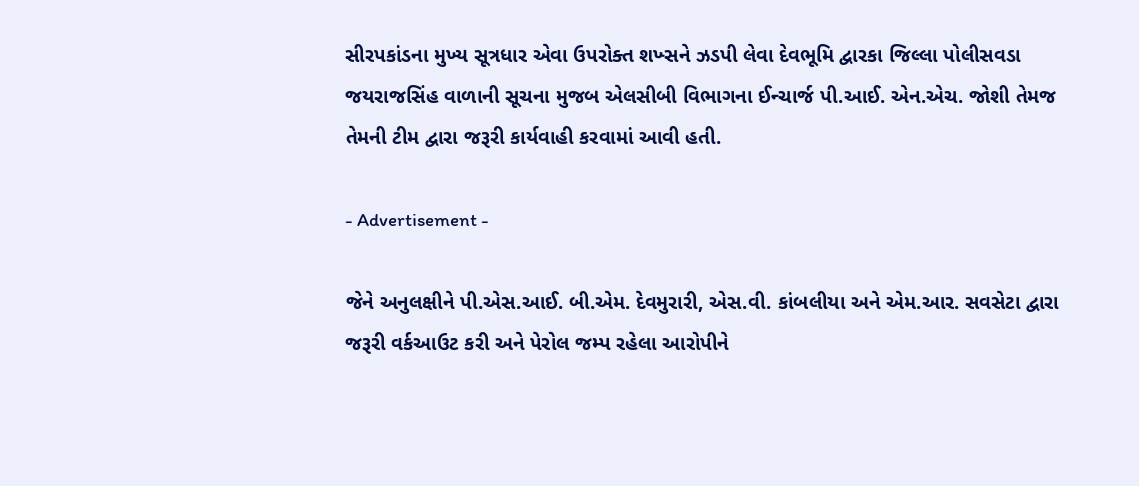સીરપકાંડના મુખ્ય સૂત્રધાર એવા ઉપરોક્ત શખ્સને ઝડપી લેવા દેવભૂમિ દ્વારકા જિલ્લા પોલીસવડા જયરાજસિંહ વાળાની સૂચના મુજબ એલસીબી વિભાગના ઈન્ચાર્જ પી.આઈ. એન.એચ. જોશી તેમજ તેમની ટીમ દ્વારા જરૂરી કાર્યવાહી કરવામાં આવી હતી.

- Advertisement -

જેને અનુલક્ષીને પી.એસ.આઈ. બી.એમ. દેવમુરારી, એસ.વી. કાંબલીયા અને એમ.આર. સવસેટા દ્વારા જરૂરી વર્કઆઉટ કરી અને પેરોલ જમ્પ રહેલા આરોપીને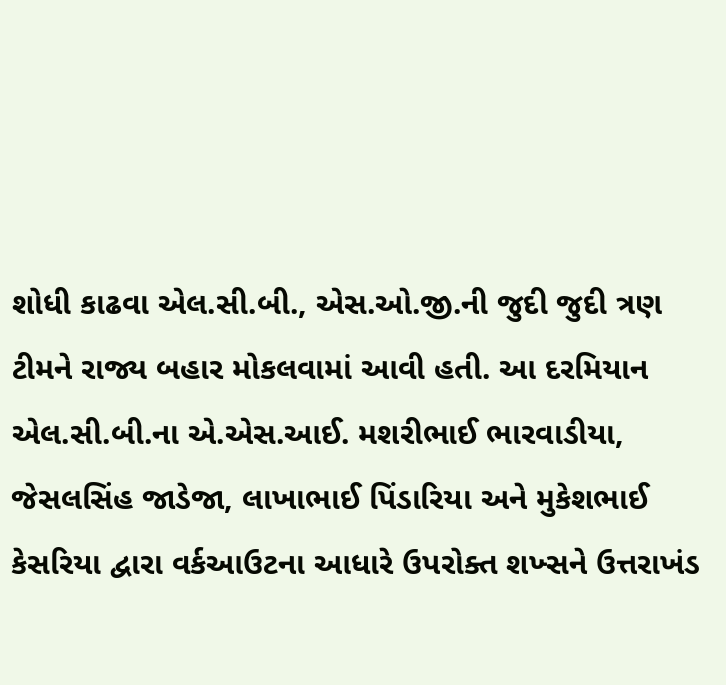શોધી કાઢવા એલ.સી.બી., એસ.ઓ.જી.ની જુદી જુદી ત્રણ ટીમને રાજ્ય બહાર મોકલવામાં આવી હતી. આ દરમિયાન એલ.સી.બી.ના એ.એસ.આઈ. મશરીભાઈ ભારવાડીયા, જેસલસિંહ જાડેજા, લાખાભાઈ પિંડારિયા અને મુકેશભાઈ કેસરિયા દ્વારા વર્કઆઉટના આધારે ઉપરોક્ત શખ્સને ઉત્તરાખંડ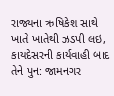રાજ્યના ઋષિકેશ સાથે ખાતે ખાતેથી ઝડપી લઇ, કાયદેસરની કાર્યવાહી બાદ તેને પુન: જામનગર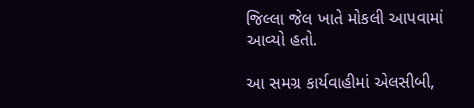જિલ્લા જેલ ખાતે મોકલી આપવામાં આવ્યો હતો.

આ સમગ્ર કાર્યવાહીમાં એલસીબી,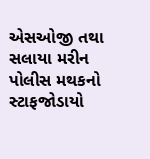એસઓજી તથા સલાયા મરીન પોલીસ મથકનો સ્ટાફજોડાયો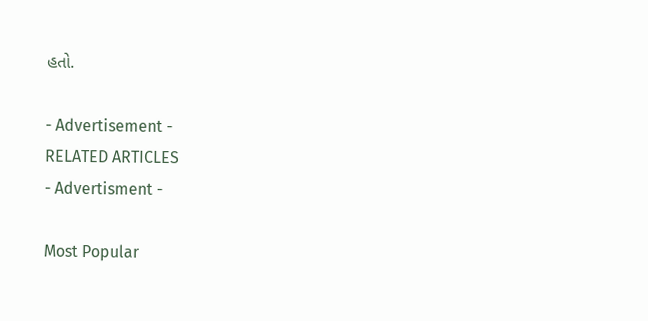હતો.

- Advertisement -
RELATED ARTICLES
- Advertisment -

Most Popular